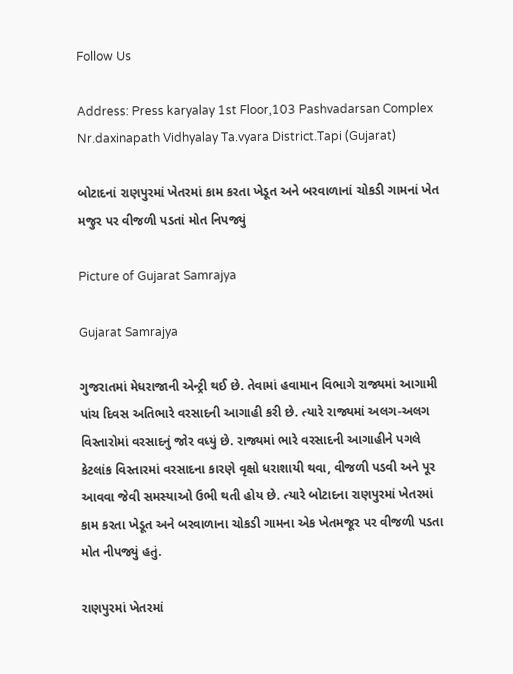Follow Us

Address: Press karyalay 1st Floor,103 Pashvadarsan Complex Nr.daxinapath Vidhyalay Ta.vyara District.Tapi (Gujarat)

બોટાદનાં રાણપુરમાં ખેતરમાં કામ કરતા ખેડૂત અને બરવાળાનાં ચોકડી ગામનાં ખેત મજુર પર વીજળી પડતાં મોત નિપજ્યું

Picture of Gujarat Samrajya

Gujarat Samrajya

ગુજરાતમાં મેધરાજાની એન્ટ્રી થઈ છે. તેવામાં હવામાન વિભાગે રાજ્યમાં આગામી પાંચ દિવસ અતિભારે વરસાદની આગાહી કરી છે. ત્યારે રાજ્યમાં અલગ-અલગ વિસ્તારોમાં વરસાદનું જોર વધ્યું છે. રાજ્યમાં ભારે વરસાદની આગાહીને પગલે કેટલાંક વિસ્તારમાં વરસાદના કારણે વૃક્ષો ધરાશાયી થવા, વીજળી પડવી અને પૂર આવવા જેવી સમસ્યાઓ ઉભી થતી હોય છે. ત્યારે બોટાદના રાણપુરમાં ખેતરમાં કામ કરતા ખેડૂત અને બરવાળાના ચોકડી ગામના એક ખેતમજૂર પર વીજળી પડતા મોત નીપજ્યું હતું.

રાણપુરમાં ખેતરમાં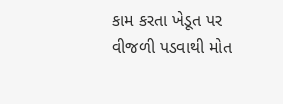કામ કરતા ખેડૂત પર વીજળી પડવાથી મોત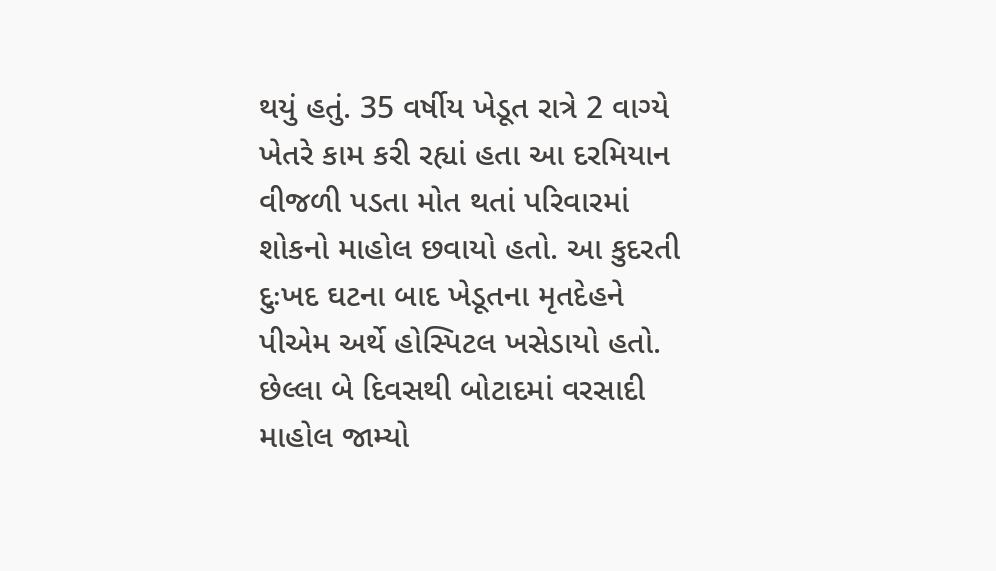થયું હતું. 35 વર્ષીય ખેડૂત રાત્રે 2 વાગ્યે ખેતરે કામ કરી રહ્યાં હતા આ દરમિયાન વીજળી પડતા મોત થતાં પરિવારમાં શોકનો માહોલ છવાયો હતો. આ કુદરતી દુઃખદ ઘટના બાદ ખેડૂતના મૃતદેહને પીએમ અર્થે હોસ્પિટલ ખસેડાયો હતો. છેલ્લા બે દિવસથી બોટાદમાં વરસાદી માહોલ જામ્યો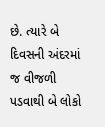છે. ત્યારે બે દિવસની અંદરમાં જ વીજળી પડવાથી બે લોકો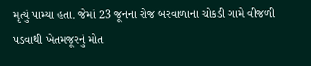મૃત્યું પામ્યા હતા. જેમાં 23 જૂનના રોજ બરવાળાના ચોકડી ગામે વીજળી પડવાથી ખેતમજૂરનું મોત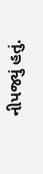નીપજ્યું હતું.